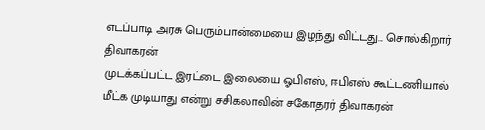எடப்பாடி அரசு பெரும்பான்மையை இழந்து விட்டது... சொல்கிறார் திவாகரன்
முடக்கப்பட்ட இரட்டை இலையை ஓபிஎஸ், ஈபிஎஸ் கூட்டணியால் மீட்க முடியாது என்று சசிகலாவின் சகோதரர் திவாகரன்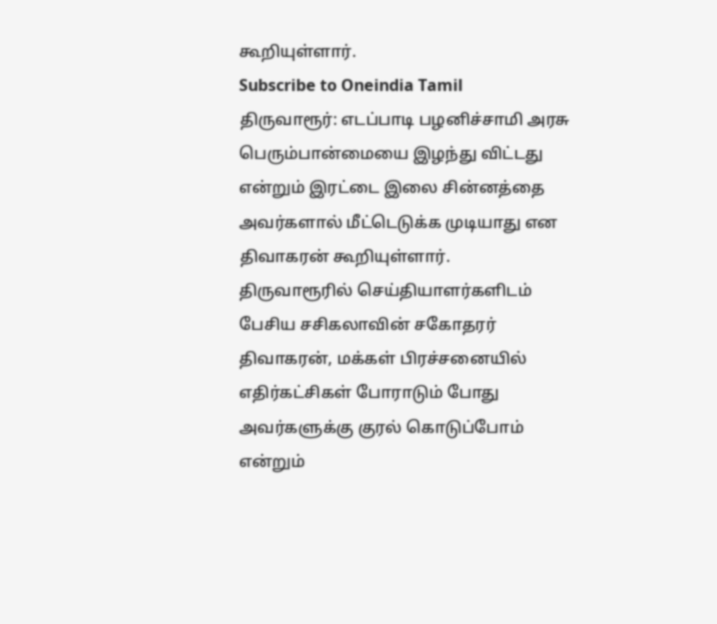கூறியுள்ளார்.
Subscribe to Oneindia Tamil
திருவாரூர்: எடப்பாடி பழனிச்சாமி அரசு பெரும்பான்மையை இழந்து விட்டது என்றும் இரட்டை இலை சின்னத்தை அவர்களால் மீட்டெடுக்க முடியாது என திவாகரன் கூறியுள்ளார்.
திருவாரூரில் செய்தியாளர்களிடம் பேசிய சசிகலாவின் சகோதரர் திவாகரன், மக்கள் பிரச்சனையில் எதிர்கட்சிகள் போராடும் போது அவர்களுக்கு குரல் கொடுப்போம் என்றும்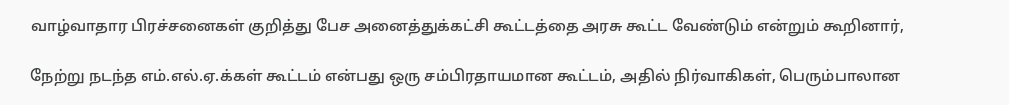வாழ்வாதார பிரச்சனைகள் குறித்து பேச அனைத்துக்கட்சி கூட்டத்தை அரசு கூட்ட வேண்டும் என்றும் கூறினார்,

நேற்று நடந்த எம்.எல்.ஏ.க்கள் கூட்டம் என்பது ஒரு சம்பிரதாயமான கூட்டம், அதில் நிர்வாகிகள், பெரும்பாலான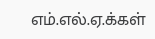எம்.எல்.ஏ.க்கள்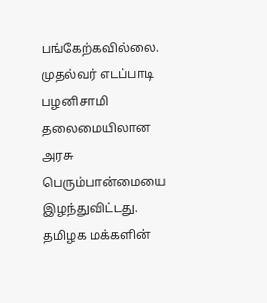பங்கேற்கவில்லை.
முதல்வர் எடப்பாடி பழனிசாமி தலைமையிலான அரசு பெரும்பான்மையை இழந்துவிட்டது. தமிழக மக்களின்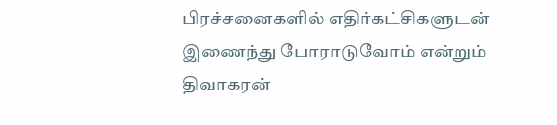பிரச்சனைகளில் எதிர்கட்சிகளுடன் இணைந்து போராடுவோம் என்றும் திவாகரன்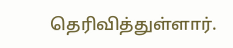தெரிவித்துள்ளார்.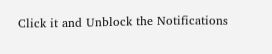Click it and Unblock the Notifications